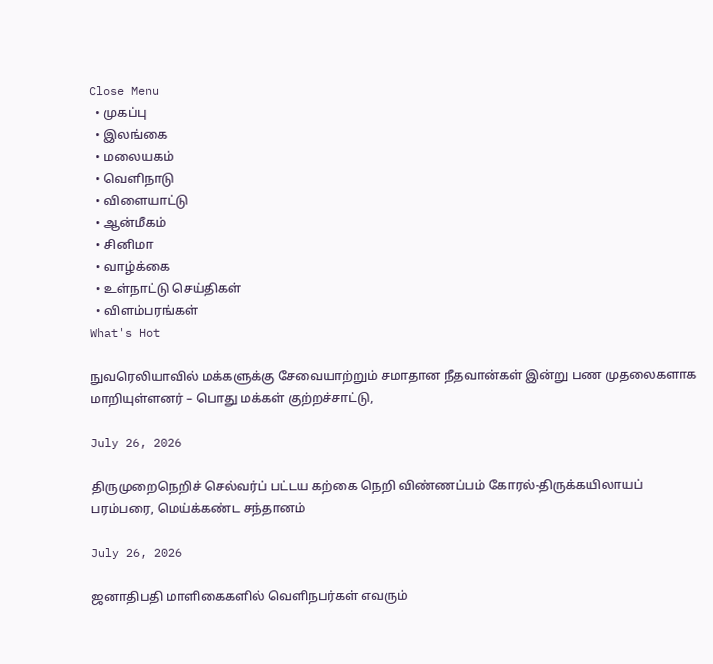Close Menu
  • முகப்பு
  • இலங்கை
  • மலையகம்
  • வெளிநாடு
  • விளையாட்டு
  • ஆன்மீகம்
  • சினிமா
  • வாழ்க்கை
  • உள்நாட்டு செய்திகள்
  • விளம்பரங்கள்
What's Hot

நுவரெலியாவில் மக்களுக்கு சேவையாற்றும் சமாதான நீதவான்கள் இன்று பண முதலைகளாக மாறியுள்ளனர் – பொது மக்கள் குற்றச்சாட்டு,

July 26, 2026

திருமுறைநெறிச் செல்வர்ப் பட்டய கற்கை நெறி விண்ணப்பம் கோரல்-திருக்கயிலாயப் பரம்பரை, மெய்க்கண்ட சந்தானம்

July 26, 2026

ஜனாதிபதி மாளிகைகளில் வெளிநபர்கள் எவரும்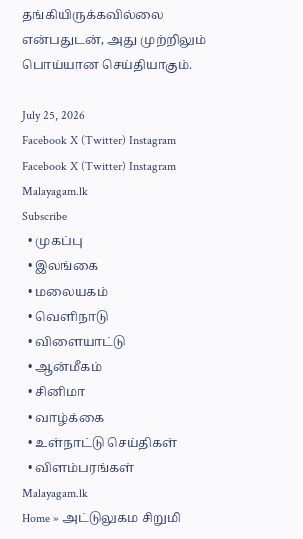தங்கியிருக்கவில்லை என்பதுடன், அது முற்றிலும் பொய்யான செய்தியாகும்.

July 25, 2026
Facebook X (Twitter) Instagram
Facebook X (Twitter) Instagram
Malayagam.lk
Subscribe
  • முகப்பு
  • இலங்கை
  • மலையகம்
  • வெளிநாடு
  • விளையாட்டு
  • ஆன்மீகம்
  • சினிமா
  • வாழ்க்கை
  • உள்நாட்டு செய்திகள்
  • விளம்பரங்கள்
Malayagam.lk
Home » அட்டுலுகம சிறுமி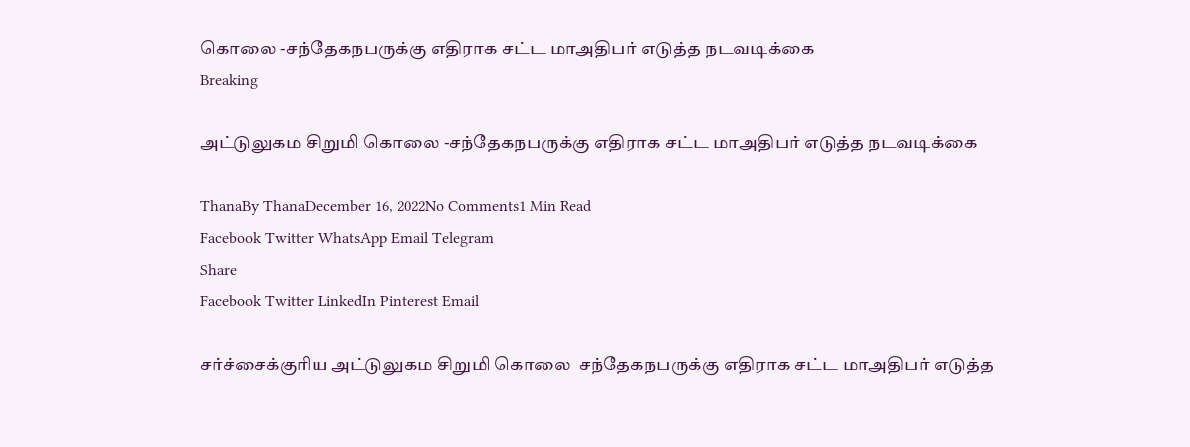கொலை -சந்தேகநபருக்கு எதிராக சட்ட மாஅதிபர் எடுத்த நடவடிக்கை
Breaking

அட்டுலுகம சிறுமி கொலை -சந்தேகநபருக்கு எதிராக சட்ட மாஅதிபர் எடுத்த நடவடிக்கை

ThanaBy ThanaDecember 16, 2022No Comments1 Min Read
Facebook Twitter WhatsApp Email Telegram
Share
Facebook Twitter LinkedIn Pinterest Email

சர்ச்சைக்குரிய அட்டுலுகம சிறுமி கொலை  சந்தேகநபருக்கு எதிராக சட்ட மாஅதிபர் எடுத்த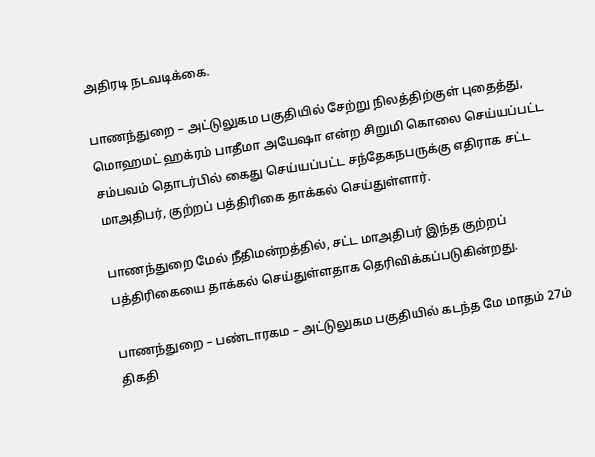அதிரடி நடவடிக்கை.

பாணந்துறை – அட்டுலுகம பகுதியில் சேற்று நிலத்திற்குள் புதைத்து, மொஹமட் ஹக்ரம் பாதீமா அயேஷா என்ற சிறுமி கொலை செய்யப்பட்ட சம்பவம் தொடர்பில் கைது செய்யப்பட்ட சந்தேகநபருக்கு எதிராக சட்ட மாஅதிபர், குற்றப் பத்திரிகை தாக்கல் செய்துள்ளார்.

பாணந்துறை மேல் நீதிமன்றத்தில், சட்ட மாஅதிபர் இந்த குற்றப் பத்திரிகையை தாக்கல் செய்துள்ளதாக தெரிவிக்கப்படுகின்றது.

பாணந்துறை – பண்டாரகம – அட்டுலுகம பகுதியில் கடந்த மே மாதம் 27ம் திகதி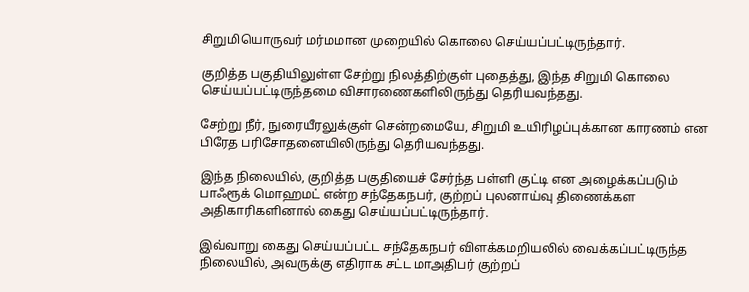சிறுமியொருவர் மர்மமான முறையில் கொலை செய்யப்பட்டிருந்தார்.

குறித்த பகுதியிலுள்ள சேற்று நிலத்திற்குள் புதைத்து, இந்த சிறுமி கொலை செய்யப்பட்டிருந்தமை விசாரணைகளிலிருந்து தெரியவந்தது.

சேற்று நீர், நுரையீரலுக்குள் சென்றமையே, சிறுமி உயிரிழப்புக்கான காரணம் என பிரேத பரிசோதனையிலிருந்து தெரியவந்தது.

இந்த நிலையில், குறித்த பகுதியைச் சேர்ந்த பள்ளி குட்டி என அழைக்கப்படும் பாஃரூக் மொஹமட் என்ற சந்தேகநபர், குற்றப் புலனாய்வு திணைக்கள அதிகாரிகளினால் கைது செய்யப்பட்டிருந்தார்.

இவ்வாறு கைது செய்யப்பட்ட சந்தேகநபர் விளக்கமறியலில் வைக்கப்பட்டிருந்த நிலையில், அவருக்கு எதிராக சட்ட மாஅதிபர் குற்றப்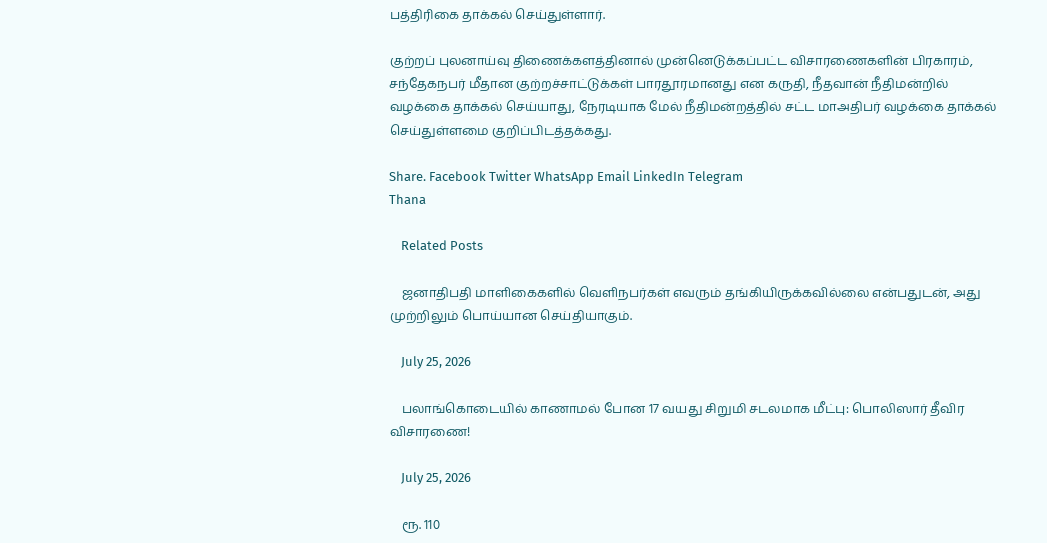பத்திரிகை தாக்கல் செய்துள்ளார்.

குற்றப் புலனாய்வு திணைக்களத்தினால் முன்னெடுக்கப்பட்ட விசாரணைகளின் பிரகாரம், சந்தேகநபர் மீதான குற்றச்சாட்டுக்கள் பாரதூரமானது என கருதி, நீதவான் நீதிமன்றில் வழக்கை தாக்கல் செய்யாது, நேரடியாக மேல் நீதிமன்றத்தில் சட்ட மாஅதிபர் வழக்கை தாக்கல் செய்துள்ளமை குறிப்பிடத்தக்கது.

Share. Facebook Twitter WhatsApp Email LinkedIn Telegram
Thana

    Related Posts

    ஜனாதிபதி மாளிகைகளில் வெளிநபர்கள் எவரும் தங்கியிருக்கவில்லை என்பதுடன், அது முற்றிலும் பொய்யான செய்தியாகும்.

    July 25, 2026

    பலாங்கொடையில் காணாமல் போன 17 வயது சிறுமி சடலமாக மீட்பு: பொலிஸார் தீவிர விசாரணை!

    July 25, 2026

    ரூ. 110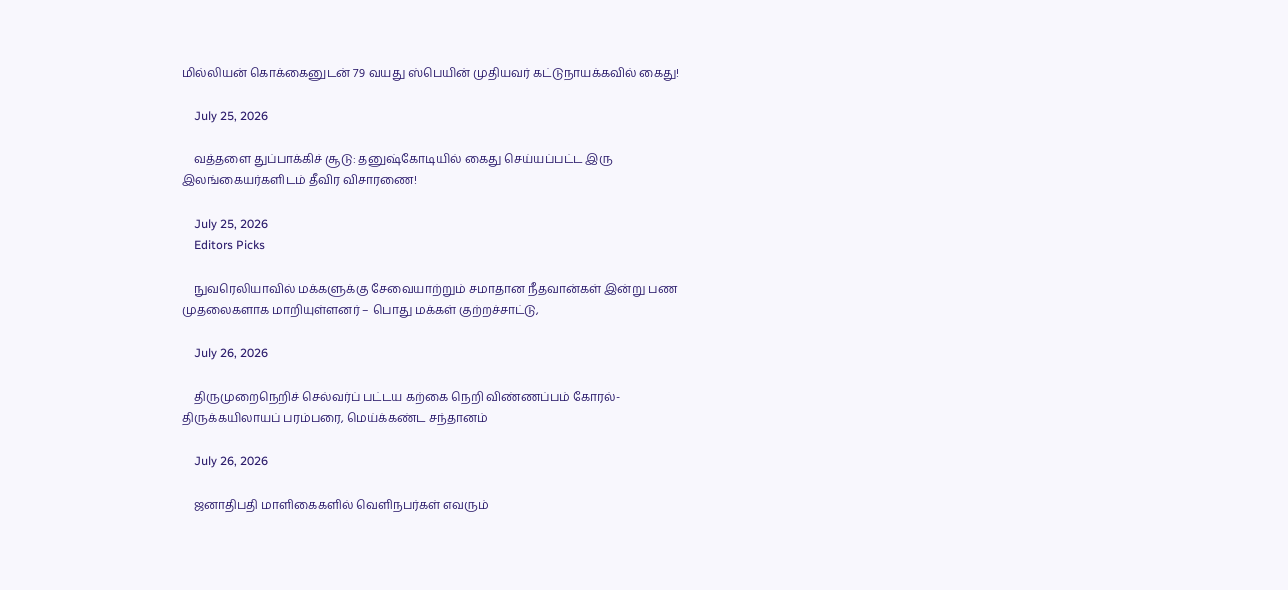மில்லியன் கொக்கைனுடன் 79 வயது ஸ்பெயின் முதியவர் கட்டுநாயக்கவில் கைது!

    July 25, 2026

    வத்தளை துப்பாக்கிச் சூடு: தனுஷ்கோடியில் கைது செய்யப்பட்ட இரு இலங்கையர்களிடம் தீவிர விசாரணை!

    July 25, 2026
    Editors Picks

    நுவரெலியாவில் மக்களுக்கு சேவையாற்றும் சமாதான நீதவான்கள் இன்று பண முதலைகளாக மாறியுள்ளனர் – பொது மக்கள் குற்றச்சாட்டு,

    July 26, 2026

    திருமுறைநெறிச் செல்வர்ப் பட்டய கற்கை நெறி விண்ணப்பம் கோரல்-திருக்கயிலாயப் பரம்பரை, மெய்க்கண்ட சந்தானம்

    July 26, 2026

    ஜனாதிபதி மாளிகைகளில் வெளிநபர்கள் எவரும்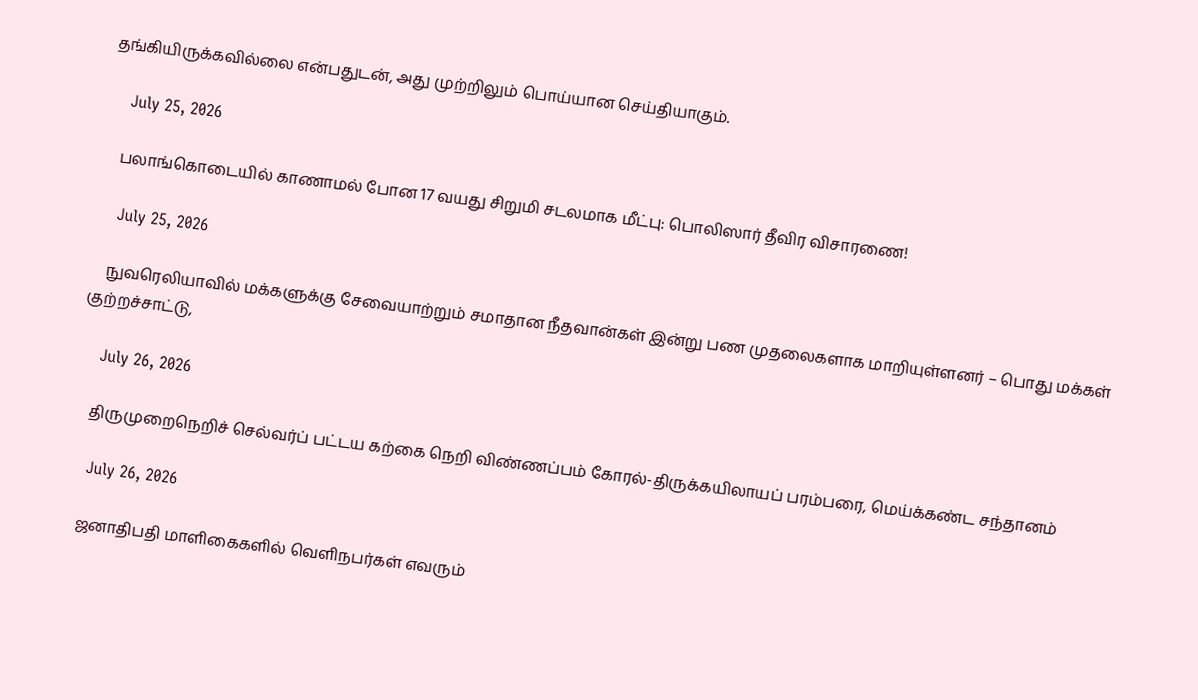தங்கியிருக்கவில்லை என்பதுடன், அது முற்றிலும் பொய்யான செய்தியாகும்.

    July 25, 2026

    பலாங்கொடையில் காணாமல் போன 17 வயது சிறுமி சடலமாக மீட்பு: பொலிஸார் தீவிர விசாரணை!

    July 25, 2026

    நுவரெலியாவில் மக்களுக்கு சேவையாற்றும் சமாதான நீதவான்கள் இன்று பண முதலைகளாக மாறியுள்ளனர் – பொது மக்கள் குற்றச்சாட்டு,

    July 26, 2026

    திருமுறைநெறிச் செல்வர்ப் பட்டய கற்கை நெறி விண்ணப்பம் கோரல்-திருக்கயிலாயப் பரம்பரை, மெய்க்கண்ட சந்தானம்

    July 26, 2026

    ஜனாதிபதி மாளிகைகளில் வெளிநபர்கள் எவரும்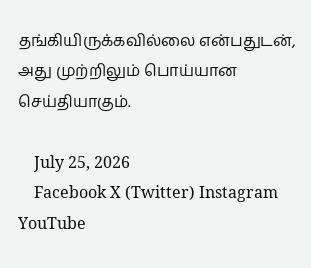தங்கியிருக்கவில்லை என்பதுடன், அது முற்றிலும் பொய்யான செய்தியாகும்.

    July 25, 2026
    Facebook X (Twitter) Instagram YouTube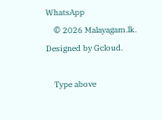WhatsApp
    © 2026 Malayagam.lk. Designed by Gcloud.

    Type above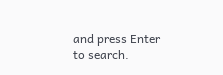and press Enter to search.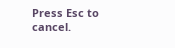Press Esc to cancel.